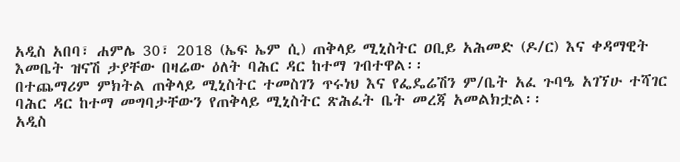አዲስ አበባ፣ ሐምሌ 30፣ 2018 (ኤፍ ኤም ሲ) ጠቅላይ ሚኒስትር ዐቢይ አሕመድ (ዶ/ር) እና ቀዳማዊት እመቤት ዝናሽ ታያቸው በዛሬው ዕለት ባሕር ዳር ከተማ ገብተዋል፡፡
በተጨማሪም ምክትል ጠቅላይ ሚኒስትር ተመስገን ጥሩነህ እና የፌዴሬሽን ም/ቤት አፈ ጉባዔ አገኘሁ ተሻገር ባሕር ዳር ከተማ መግባታቸውን የጠቅላይ ሚኒስትር ጽሕፈት ቤት መረጃ አመልክቷል፡፡
አዲስ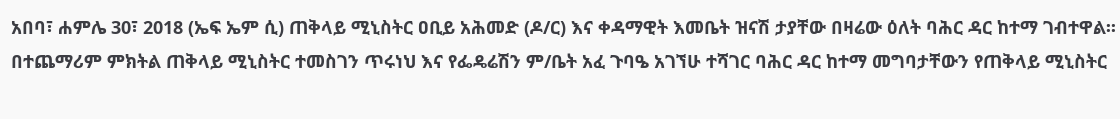አበባ፣ ሐምሌ 30፣ 2018 (ኤፍ ኤም ሲ) ጠቅላይ ሚኒስትር ዐቢይ አሕመድ (ዶ/ር) እና ቀዳማዊት እመቤት ዝናሽ ታያቸው በዛሬው ዕለት ባሕር ዳር ከተማ ገብተዋል፡፡
በተጨማሪም ምክትል ጠቅላይ ሚኒስትር ተመስገን ጥሩነህ እና የፌዴሬሽን ም/ቤት አፈ ጉባዔ አገኘሁ ተሻገር ባሕር ዳር ከተማ መግባታቸውን የጠቅላይ ሚኒስትር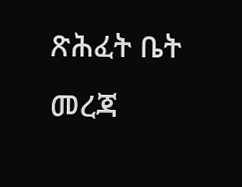ጽሕፈት ቤት መረጃ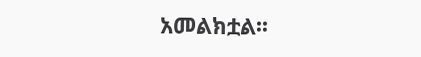አመልክቷል፡፡